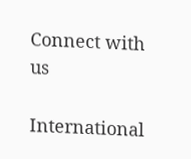Connect with us

International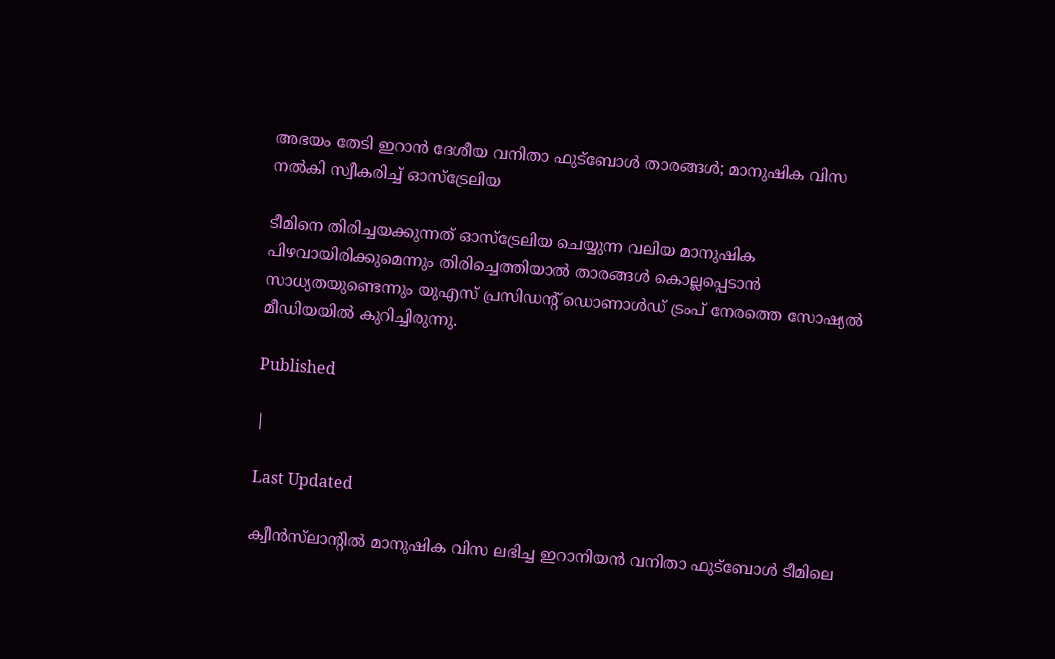അഭയം തേടി ഇറാൻ ദേശീയ വനിതാ ഫുട്ബോൾ താരങ്ങൾ; മാനുഷിക വിസ നൽകി സ്വീകരിച്ച് ഓസ്ട്രേലിയ

ടീമിനെ തിരിച്ചയക്കുന്നത് ഓസ്‌ട്രേലിയ ചെയ്യുന്ന വലിയ മാനുഷിക പിഴവായിരിക്കുമെന്നും തിരിച്ചെത്തിയാൽ താരങ്ങൾ കൊല്ലപ്പെടാൻ സാധ്യതയുണ്ടെന്നും യുഎസ് പ്രസിഡന്റ് ഡൊണാൾഡ് ട്രംപ് നേരത്തെ സോഷ്യൽ മീഡിയയിൽ കുറിച്ചിരുന്നു.

Published

|

Last Updated

ക്വീൻസ്‌ലാന്റിൽ മാനുഷിക വിസ ലഭിച്ച ഇറാനിയൻ വനിതാ ഫുട്‌ബോൾ ടീമിലെ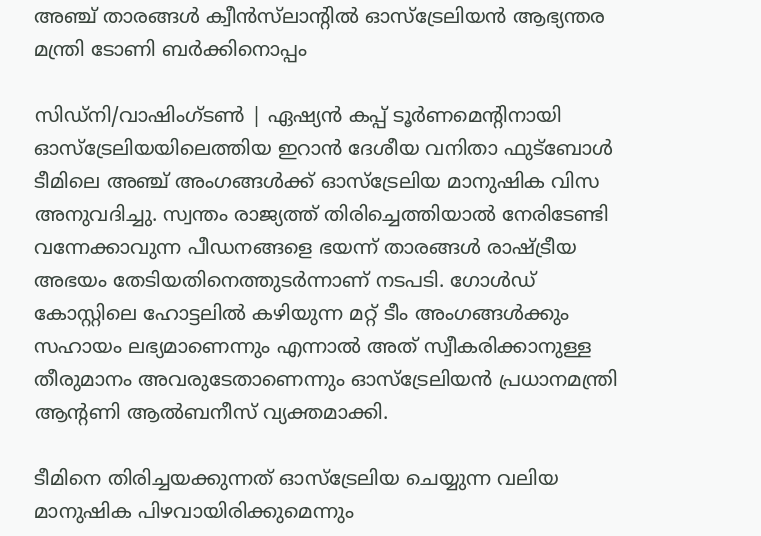അഞ്ച് താരങ്ങൾ ക്വീൻസ്‌ലാന്റിൽ ഓസ്‌ട്രേലിയൻ ആഭ്യന്തര മന്ത്രി ടോണി ബർക്കിനൊപ്പം

സിഡ്‌നി/വാഷിംഗ്ടൺ | ഏഷ്യൻ കപ്പ് ടൂർണമെന്റിനായി ഓസ്‌ട്രേലിയയിലെത്തിയ ഇറാൻ ദേശീയ വനിതാ ഫുട്ബോൾ ടീമിലെ അഞ്ച് അംഗങ്ങൾക്ക് ഓസ്‌ട്രേലിയ മാനുഷിക വിസ അനുവദിച്ചു. സ്വന്തം രാജ്യത്ത് തിരിച്ചെത്തിയാൽ നേരിടേണ്ടി വന്നേക്കാവുന്ന പീഡനങ്ങളെ ഭയന്ന് താരങ്ങൾ രാഷ്ട്രീയ അഭയം തേടിയതിനെത്തുടർന്നാണ് നടപടി. ഗോൾഡ് കോസ്റ്റിലെ ഹോട്ടലിൽ കഴിയുന്ന മറ്റ് ടീം അംഗങ്ങൾക്കും സഹായം ലഭ്യമാണെന്നും എന്നാൽ അത് സ്വീകരിക്കാനുള്ള തീരുമാനം അവരുടേതാണെന്നും ഓസ്‌ട്രേലിയൻ പ്രധാനമന്ത്രി ആന്റണി ആൽബനീസ് വ്യക്തമാക്കി.

ടീമിനെ തിരിച്ചയക്കുന്നത് ഓസ്‌ട്രേലിയ ചെയ്യുന്ന വലിയ മാനുഷിക പിഴവായിരിക്കുമെന്നും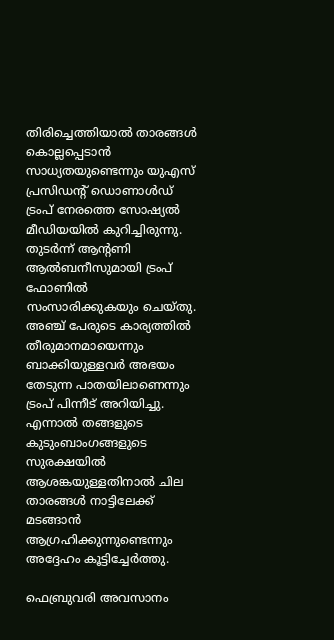തിരിച്ചെത്തിയാൽ താരങ്ങൾ കൊല്ലപ്പെടാൻ സാധ്യതയുണ്ടെന്നും യുഎസ് പ്രസിഡന്റ് ഡൊണാൾഡ് ട്രംപ് നേരത്തെ സോഷ്യൽ മീഡിയയിൽ കുറിച്ചിരുന്നു. തുടർന്ന് ആന്റണി ആൽബനീസുമായി ട്രംപ് ഫോണിൽ സംസാരിക്കുകയും ചെയ്തു. അഞ്ച് പേരുടെ കാര്യത്തിൽ തീരുമാനമായെന്നും ബാക്കിയുള്ളവർ അഭയം തേടുന്ന പാതയിലാണെന്നും ട്രംപ് പിന്നീട് അറിയിച്ചു. എന്നാൽ തങ്ങളുടെ കുടുംബാംഗങ്ങളുടെ സുരക്ഷയിൽ ആശങ്കയുള്ളതിനാൽ ചില താരങ്ങൾ നാട്ടിലേക്ക് മടങ്ങാൻ ആഗ്രഹിക്കുന്നുണ്ടെന്നും അദ്ദേഹം കൂട്ടിച്ചേർത്തു.

ഫെബ്രുവരി അവസാനം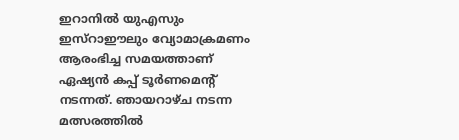ഇറാനിൽ യുഎസും ഇസ്റാഈലും വ്യോമാക്രമണം ആരംഭിച്ച സമയത്താണ് ഏഷ്യൻ കപ്പ് ടൂർണമെന്റ് നടന്നത്. ഞായറാഴ്ച നടന്ന മത്സരത്തിൽ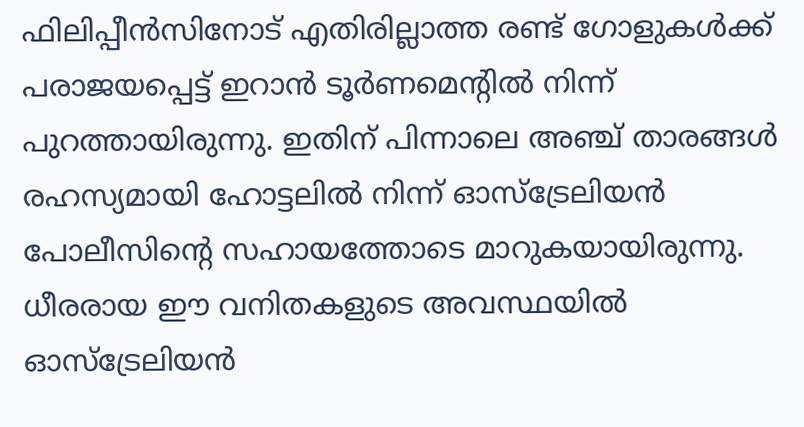ഫിലിപ്പീൻസിനോട് എതിരില്ലാത്ത രണ്ട് ഗോളുകൾക്ക് പരാജയപ്പെട്ട് ഇറാൻ ടൂർണമെന്റിൽ നിന്ന് പുറത്തായിരുന്നു. ഇതിന് പിന്നാലെ അഞ്ച് താരങ്ങൾ രഹസ്യമായി ഹോട്ടലിൽ നിന്ന് ഓസ്‌ട്രേലിയൻ പോലീസിന്റെ സഹായത്തോടെ മാറുകയായിരുന്നു. ധീരരായ ഈ വനിതകളുടെ അവസ്ഥയിൽ ഓസ്‌ട്രേലിയൻ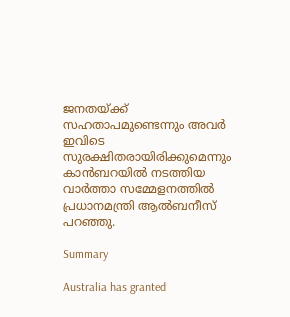ജനതയ്ക്ക് സഹതാപമുണ്ടെന്നും അവർ ഇവിടെ സുരക്ഷിതരായിരിക്കുമെന്നും കാൻബറയിൽ നടത്തിയ വാർത്താ സമ്മേളനത്തിൽ പ്രധാനമന്ത്രി ആൽബനീസ് പറഞ്ഞു.

Summary

Australia has granted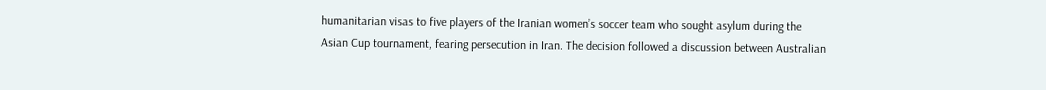humanitarian visas to five players of the Iranian women’s soccer team who sought asylum during the Asian Cup tournament, fearing persecution in Iran. The decision followed a discussion between Australian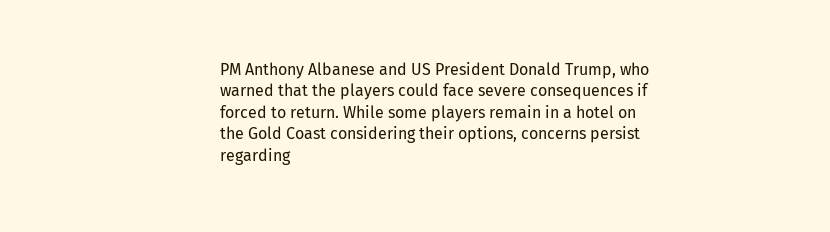PM Anthony Albanese and US President Donald Trump, who warned that the players could face severe consequences if forced to return. While some players remain in a hotel on the Gold Coast considering their options, concerns persist regarding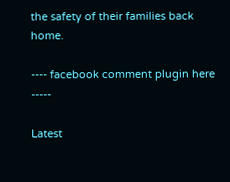the safety of their families back home.

---- facebook comment plugin here -----

Latest